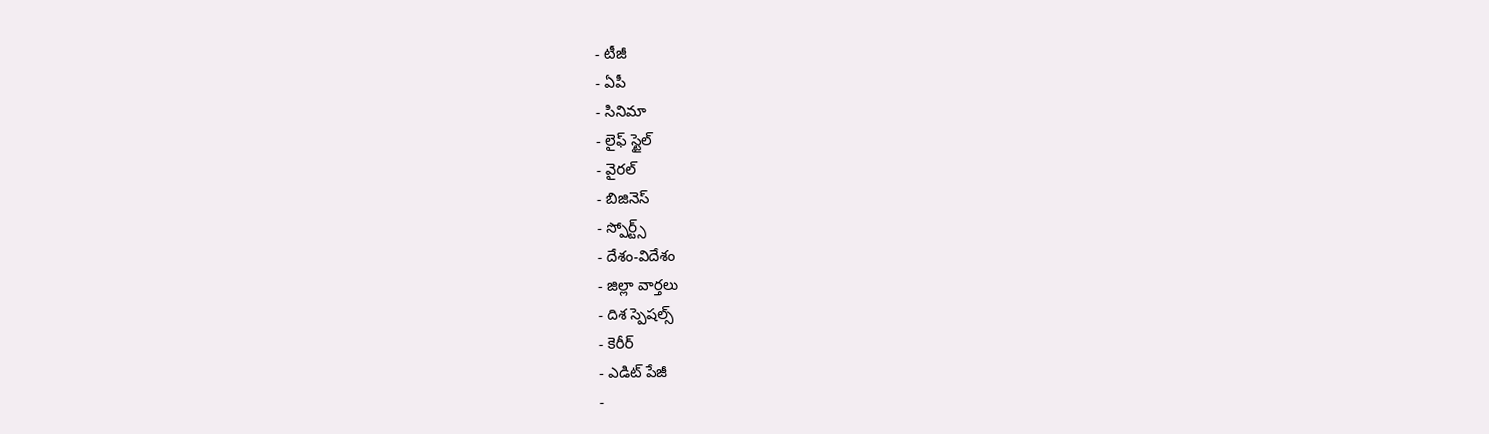- టీజీ
- ఏపీ
- సినిమా
- లైఫ్ స్టైల్
- వైరల్
- బిజినెస్
- స్పోర్ట్స్
- దేశం-విదేశం
- జిల్లా వార్తలు
- దిశ స్పెషల్స్
- కెరీర్
- ఎడిట్ పేజీ
-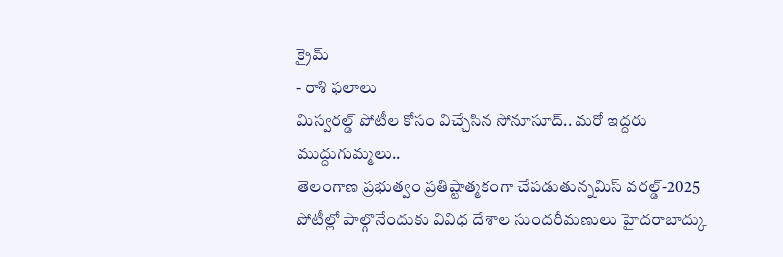క్రైమ్
- రాశి ఫలాలు
మిస్వరల్డ్ పోటీల కోసం విచ్చేసిన సోనూసూద్.. మరో ఇద్దరు ముద్దుగుమ్మలు..
తెలంగాణ ప్రభుత్వం ప్రతిష్టాత్మకంగా చేపడుతున్నమిస్ వరల్డ్-2025 పోటీల్లో పాల్గొనేందుకు వివిధ దేశాల సుందరీమణులు హైదరాబాద్కు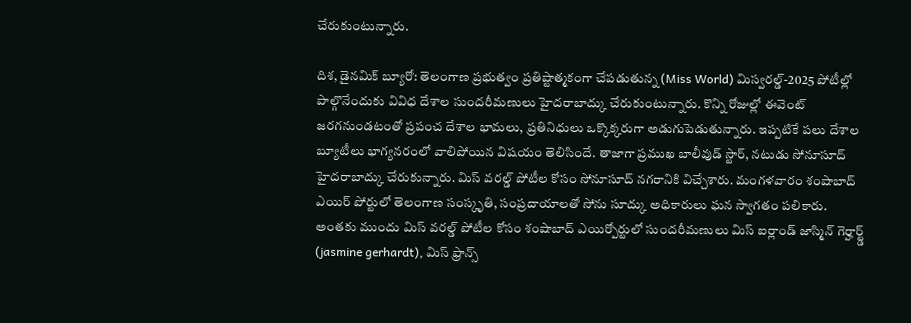చేరుకుంటున్నారు.

దిశ, డైనమిక్ బ్యూరో: తెలంగాణ ప్రభుత్వం ప్రతిష్టాత్మకంగా చేపడుతున్న (Miss World) మిస్వరల్డ్-2025 పోటీల్లో పాల్గొనేందుకు వివిధ దేశాల సుందరీమణులు హైదరాబాద్కు చేరుకుంటున్నారు. కొన్ని రోజుల్లో ఈవెంట్ జరగనుండటంతో ప్రపంచ దేశాల భామలు, ప్రతినిధులు ఒక్కొక్కరుగా అడుగుపెడుతున్నారు. ఇప్పటికే పలు దేశాల బ్యూటీలు భాగ్యనరంలో వాలిపోయిన విషయం తెలిసిందే. తాజాగా ప్రముఖ బాలీవుడ్ స్టార్, నటుడు సోనూసూద్ హైదరాబాద్కు చేరుకున్నారు. మిస్ వరల్డ్ పోటీల కోసం సోనూసూద్ నగరానికి విచ్చేశారు. మంగళవారం శంషాబాద్ ఎయిర్ పోర్టులో తెలంగాణ సంస్కృతి, సంప్రదాయాలతో సోను సూద్కు అధికారులు ఘన స్వాగతం పలికారు.
అంతకు ముందు మిస్ వరల్డ్ పోటీల కోసం శంషాబాద్ ఎయిర్పోర్టులో సుందరీమణులు మిస్ ఐర్లాండ్ జాస్మిన్ గెర్హార్ట్డ్ (jasmine gerhardt), మిస్ ఫ్రాన్స్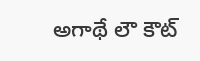అగాథే లౌ కౌట్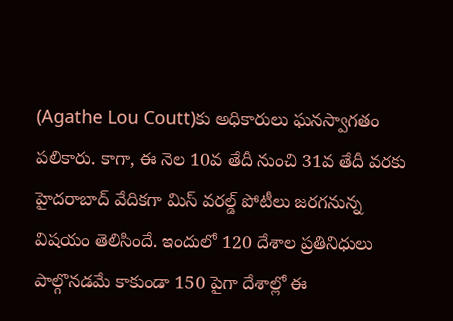(Agathe Lou Coutt)కు అధికారులు ఘనస్వాగతం పలికారు. కాగా, ఈ నెల 10వ తేదీ నుంచి 31వ తేదీ వరకు హైదరాబాద్ వేదికగా మిస్ వరల్డ్ పోటీలు జరగనున్న విషయం తెలిసిందే. ఇందులో 120 దేశాల ప్రతినిధులు పాల్గొనడమే కాకుండా 150 పైగా దేశాల్లో ఈ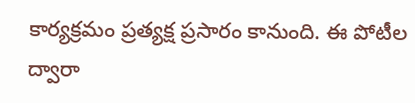కార్యక్రమం ప్రత్యక్ష ప్రసారం కానుంది. ఈ పోటీల ద్వారా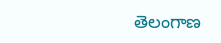తెలంగాణ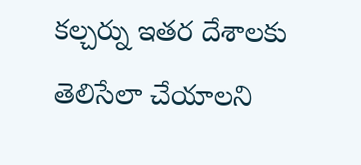కల్చర్ను ఇతర దేశాలకు తెలిసేలా చేయాలని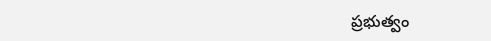ప్రభుత్వం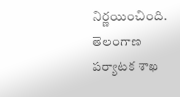నిర్ణయించింది. తెలంగాణ పర్యాటక శాఖ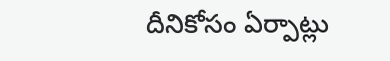దీనికోసం ఏర్పాట్లు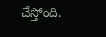చేస్తోంది.